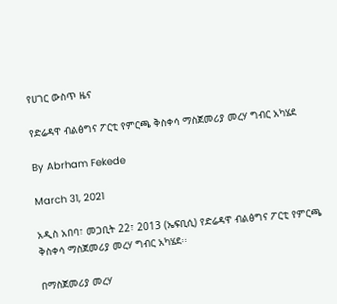የሀገር ውስጥ ዜና

የድሬዳዋ ብልፅግና ፖርቲ የምርጫ ቅስቀሳ ማስጀመሪያ መረሃ ግብር አካሄደ

By Abrham Fekede

March 31, 2021

አዲስ አበባ፣ መጋቢት 22፣ 2013 (ኤፍቢሲ) የድሬዳዋ ብልፅግና ፖርቲ የምርጫ ቅስቀሳ ማስጀመሪያ መረሃ ግብር አካሄደ፡፡

በማስጀመሪያ መረሃ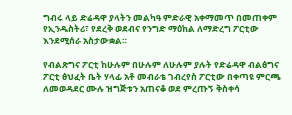ግብሩ ላይ ድሬዳዋ ያላትን መልካዓ ምድራዊ አቀማመጥ በመጠቀም የኢንዱስትሪ፣ የደረቅ ወደብና የንግድ ማዕከል ለማድረግ ፖርቲው እንደሚሰራ አስታውቋል።

የብልጽግና ፖርቲ ከሁሉም በሁሉም ለሁሉም ያሉት የድሬዳዋ ብልፅግና ፖርቲ ፅህፈት ቤት ሃላፊ አቶ መብራቴ ገብረየስ ፖርቲው በቀጣዩ ምርጫ ለመወዳደር ሙሉ ዝግጅቱን አጠናቆ ወደ ምረጡኝ ቅስቀሳ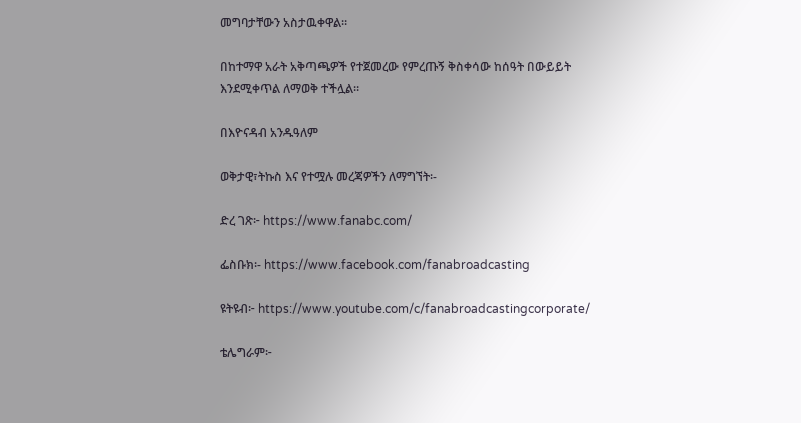መግባታቸውን አስታዉቀዋል።

በከተማዋ አራት አቅጣጫዎች የተጀመረው የምረጡኝ ቅስቀሳው ከሰዓት በውይይት እንደሚቀጥል ለማወቅ ተችሏል።

በእዮናዳብ አንዱዓለም

ወቅታዊ፣ትኩስ እና የተሟሉ መረጃዎችን ለማግኘት፡-

ድረ ገጽ፦ https://www.fanabc.com/

ፌስቡክ፡- https://www.facebook.com/fanabroadcasting

ዩትዩብ፦ https://www.youtube.com/c/fanabroadcastingcorporate/

ቴሌግራም፦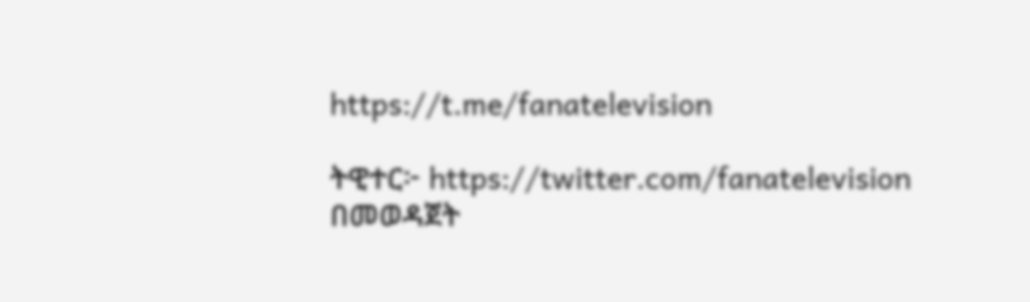https://t.me/fanatelevision

ትዊተር፦ https://twitter.com/fanatelevision በመወዳጀት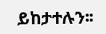ይከታተሉን፡፡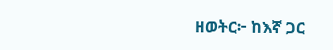ዘወትር፦ ከእኛ ጋር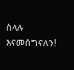ስላሉ እናመሰግናለን!